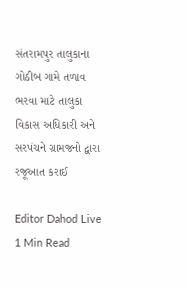સંતરામપુર તાલુકાના ગોઠીબ ગામે તળાવ ભરવા માટે તાલુકા વિકાસ અધિકારી અને સરપંચને ગ્રામજનો દ્વારા રજૂઆત કરાઈ

Editor Dahod Live
1 Min Read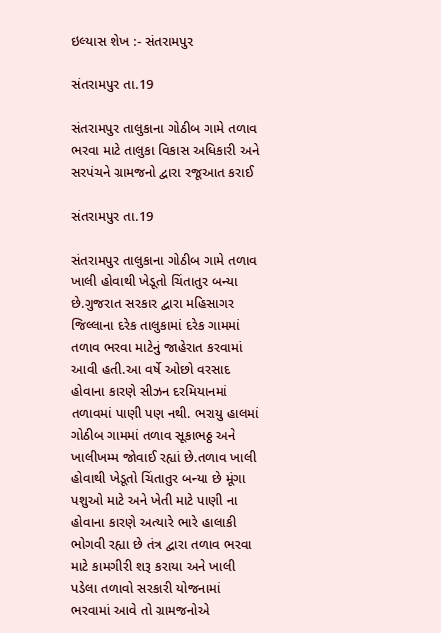ઇલ્યાસ શેખ :- સંતરામપુર

સંતરામપુર તા.19

સંતરામપુર તાલુકાના ગોઠીબ ગામે તળાવ ભરવા માટે તાલુકા વિકાસ અધિકારી અને સરપંચને ગ્રામજનો દ્વારા રજૂઆત કરાઈ

સંતરામપુર તા.19

સંતરામપુર તાલુકાના ગોઠીબ ગામે તળાવ ખાલી હોવાથી ખેડૂતો ચિંતાતુર બન્યા છે.ગુજરાત સરકાર દ્વારા મહિસાગર જિલ્લાના દરેક તાલુકામાં દરેક ગામમાં તળાવ ભરવા માટેનું જાહેરાત કરવામાં આવી હતી.આ વર્ષે ઓછો વરસાદ હોવાના કારણે સીઝન દરમિયાનમાં તળાવમાં પાણી પણ નથી. ભરાયુ હાલમાં ગોઠીબ ગામમાં તળાવ સૂકાભઠ્ઠ અને ખાલીખમ્મ જોવાઈ રહ્યાં છે.તળાવ ખાલી હોવાથી ખેડૂતો ચિંતાતુર બન્યા છે મૂંગા પશુઓ માટે અને ખેતી માટે પાણી ના હોવાના કારણે અત્યારે ભારે હાલાકી ભોગવી રહ્યા છે તંત્ર દ્વારા તળાવ ભરવા માટે કામગીરી શરૂ કરાયા અને ખાલી પડેલા તળાવો સરકારી યોજનામાં ભરવામાં આવે તો ગ્રામજનોએ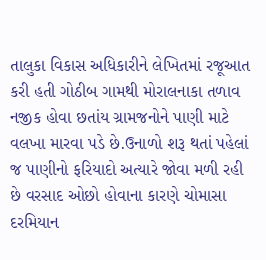તાલુકા વિકાસ અધિકારીને લેખિતમાં રજૂઆત કરી હતી ગોઠીબ ગામથી મોરાલનાકા તળાવ નજીક હોવા છતાંય ગ્રામજનોને પાણી માટે વલખા મારવા પડે છે.ઉનાળો શરૂ થતાં પહેલાં જ પાણીનો ફરિયાદો અત્યારે જોવા મળી રહી છે વરસાદ ઓછો હોવાના કારણે ચોમાસા દરમિયાન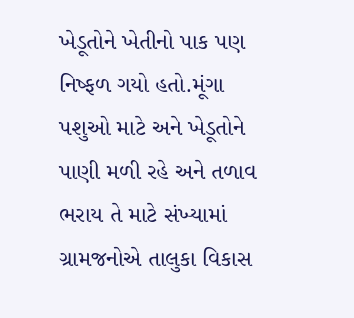ખેડૂતોને ખેતીનો પાક પણ નિષ્ફળ ગયો હતો.મૂંગા પશુઓ માટે અને ખેડૂતોને પાણી મળી રહે અને તળાવ ભરાય તે માટે સંખ્યામાં ગ્રામજનોએ તાલુકા વિકાસ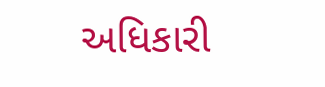અધિકારી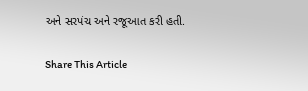અને સરપંચ અને રજૂઆત કરી હતી.

Share This Article